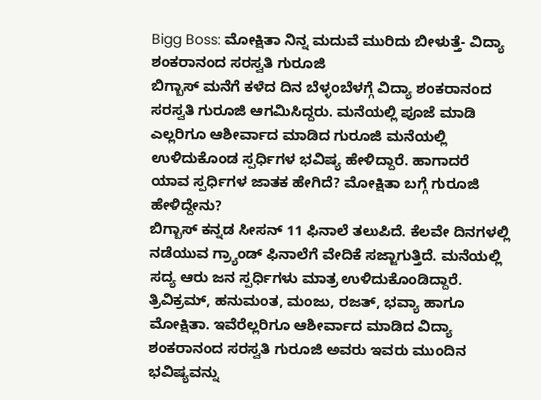Bigg Boss: ಮೋಕ್ಷಿತಾ ನಿನ್ನ ಮದುವೆ ಮುರಿದು ಬೀಳುತ್ತೆ- ವಿದ್ಯಾ ಶಂಕರಾನಂದ ಸರಸ್ವತಿ ಗುರೂಜಿ
ಬಿಗ್ಬಾಸ್ ಮನೆಗೆ ಕಳೆದ ದಿನ ಬೆಳ್ಳಂಬೆಳಗ್ಗೆ ವಿದ್ಯಾ ಶಂಕರಾನಂದ ಸರಸ್ವತಿ ಗುರೂಜಿ ಆಗಮಿಸಿದ್ದರು. ಮನೆಯಲ್ಲಿ ಪೂಜೆ ಮಾಡಿ ಎಲ್ಲರಿಗೂ ಆಶೀರ್ವಾದ ಮಾಡಿದ ಗುರೂಜಿ ಮನೆಯಲ್ಲಿ ಉಳಿದುಕೊಂಡ ಸ್ಪರ್ಧಿಗಳ ಭವಿಷ್ಯ ಹೇಳಿದ್ದಾರೆ. ಹಾಗಾದರೆ ಯಾವ ಸ್ಪರ್ಧಿಗಳ ಜಾತಕ ಹೇಗಿದೆ? ಮೋಕ್ಷಿತಾ ಬಗ್ಗೆ ಗುರೂಜಿ ಹೇಳಿದ್ದೇನು?
ಬಿಗ್ಬಾಸ್ ಕನ್ನಡ ಸೀಸನ್ 11 ಫಿನಾಲೆ ತಲುಪಿದೆ. ಕೆಲವೇ ದಿನಗಳಲ್ಲಿ ನಡೆಯುವ ಗ್ರ್ಯಾಂಡ್ ಫಿನಾಲೆಗೆ ವೇದಿಕೆ ಸಜ್ಜಾಗುತ್ತಿದೆ. ಮನೆಯಲ್ಲಿ ಸದ್ಯ ಆರು ಜನ ಸ್ಪರ್ಧಿಗಳು ಮಾತ್ರ ಉಳಿದುಕೊಂಡಿದ್ದಾರೆ. ತ್ರಿವಿಕ್ರಮ್, ಹನುಮಂತ, ಮಂಜು, ರಜತ್, ಭವ್ಯಾ ಹಾಗೂ ಮೋಕ್ಷಿತಾ. ಇವೆರೆಲ್ಲರಿಗೂ ಆಶೀರ್ವಾದ ಮಾಡಿದ ವಿದ್ಯಾ ಶಂಕರಾನಂದ ಸರಸ್ವತಿ ಗುರೂಜಿ ಅವರು ಇವರು ಮುಂದಿನ ಭವಿಷ್ಯವನ್ನು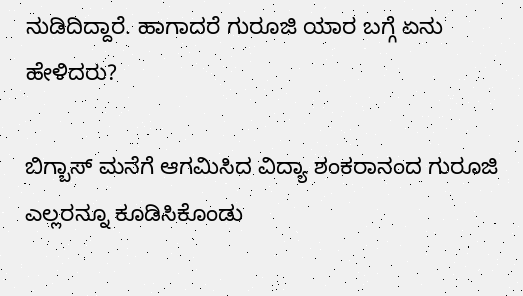ನುಡಿದಿದ್ದಾರೆ. ಹಾಗಾದರೆ ಗುರೂಜಿ ಯಾರ ಬಗ್ಗೆ ಏನು ಹೇಳಿದರು?

ಬಿಗ್ಬಾಸ್ ಮನೆಗೆ ಆಗಮಿಸಿದ ವಿದ್ಯಾ ಶಂಕರಾನಂದ ಗುರೂಜಿ ಎಲ್ಲರನ್ನೂ ಕೂಡಿಸಿಕೊಂಡು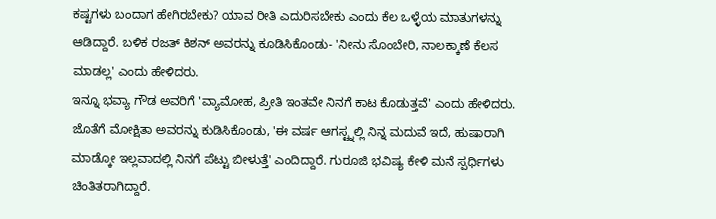ಕಷ್ಟಗಳು ಬಂದಾಗ ಹೇಗಿರಬೇಕು? ಯಾವ ರೀತಿ ಎದುರಿಸಬೇಕು ಎಂದು ಕೆಲ ಒಳ್ಳೆಯ ಮಾತುಗಳನ್ನು ಆಡಿದ್ದಾರೆ. ಬಳಿಕ ರಜತ್ ಕಿಶನ್ ಅವರನ್ನು ಕೂಡಿಸಿಕೊಂಡು- 'ನೀನು ಸೊಂಬೇರಿ, ನಾಲಕ್ಕಾಣೆ ಕೆಲಸ ಮಾಡಲ್ಲ' ಎಂದು ಹೇಳಿದರು.
ಇನ್ನೂ ಭವ್ಯಾ ಗೌಡ ಅವರಿಗೆ 'ವ್ಯಾಮೋಹ, ಪ್ರೀತಿ ಇಂತವೇ ನಿನಗೆ ಕಾಟ ಕೊಡುತ್ತವೆ' ಎಂದು ಹೇಳಿದರು. ಜೊತೆಗೆ ಮೋಕ್ಷಿತಾ ಅವರನ್ನು ಕುಡಿಸಿಕೊಂಡು, 'ಈ ವರ್ಷ ಆಗಸ್ಟ್ನಲ್ಲಿ ನಿನ್ನ ಮದುವೆ ಇದೆ, ಹುಷಾರಾಗಿ ಮಾಡ್ಕೋ ಇಲ್ಲವಾದಲ್ಲಿ ನಿನಗೆ ಪೆಟ್ಟು ಬೀಳುತ್ತೆ' ಎಂದಿದ್ದಾರೆ. ಗುರೂಜಿ ಭವಿಷ್ಯ ಕೇಳಿ ಮನೆ ಸ್ಪರ್ಧಿಗಳು ಚಿಂತಿತರಾಗಿದ್ದಾರೆ.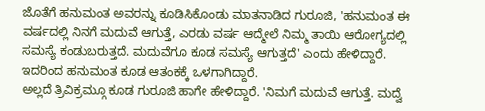ಜೊತೆಗೆ ಹನುಮಂತ ಅವರನ್ನು ಕೂಡಿಸಿಕೊಂಡು ಮಾತನಾಡಿದ ಗುರೂಜಿ, 'ಹನುಮಂತ ಈ ವರ್ಷದಲ್ಲಿ ನಿನಗೆ ಮದುವೆ ಆಗುತ್ತೆ, ಎರಡು ವರ್ಷ ಆದ್ಮೇಲೆ ನಿಮ್ಮ ತಾಯಿ ಆರೋಗ್ಯದಲ್ಲಿ ಸಮಸ್ಯೆ ಕಂಡುಬರುತ್ತದೆ. ಮದುವೆಗೂ ಕೂಡ ಸಮಸ್ಯೆ ಆಗುತ್ತದೆ' ಎಂದು ಹೇಳಿದ್ದಾರೆ. ಇದರಿಂದ ಹನುಮಂತ ಕೂಡ ಆತಂಕಕ್ಕೆ ಒಳಗಾಗಿದ್ದಾರೆ.
ಅಲ್ಲದೆ ತ್ರಿವಿಕ್ರಮ್ಗೂ ಕೂಡ ಗುರೂಜಿ ಹಾಗೇ ಹೇಳಿದ್ದಾರೆ. 'ನಿಮಗೆ ಮದುವೆ ಆಗುತ್ತೆ. ಮದ್ವೆ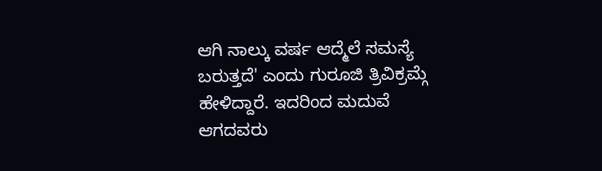ಆಗಿ ನಾಲ್ಕು ವರ್ಷ ಆದ್ಮೆಲೆ ಸಮಸ್ಯೆ ಬರುತ್ತದೆ' ಎಂದು ಗುರೂಜಿ ತ್ರಿವಿಕ್ರಮ್ಗೆ ಹೇಳಿದ್ದಾರೆ. ಇದರಿಂದ ಮದುವೆ ಆಗದವರು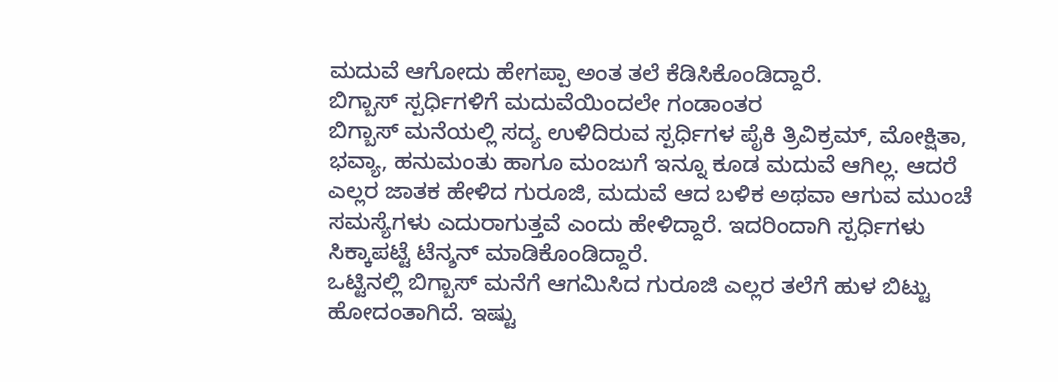ಮದುವೆ ಆಗೋದು ಹೇಗಪ್ಪಾ ಅಂತ ತಲೆ ಕೆಡಿಸಿಕೊಂಡಿದ್ದಾರೆ.
ಬಿಗ್ಬಾಸ್ ಸ್ಪರ್ಧಿಗಳಿಗೆ ಮದುವೆಯಿಂದಲೇ ಗಂಡಾಂತರ
ಬಿಗ್ಬಾಸ್ ಮನೆಯಲ್ಲಿ ಸದ್ಯ ಉಳಿದಿರುವ ಸ್ಪರ್ಧಿಗಳ ಪೈಕಿ ತ್ರಿವಿಕ್ರಮ್, ಮೋಕ್ಷಿತಾ, ಭವ್ಯಾ, ಹನುಮಂತು ಹಾಗೂ ಮಂಜುಗೆ ಇನ್ನೂ ಕೂಡ ಮದುವೆ ಆಗಿಲ್ಲ. ಆದರೆ ಎಲ್ಲರ ಜಾತಕ ಹೇಳಿದ ಗುರೂಜಿ, ಮದುವೆ ಆದ ಬಳಿಕ ಅಥವಾ ಆಗುವ ಮುಂಚೆ ಸಮಸ್ಯೆಗಳು ಎದುರಾಗುತ್ತವೆ ಎಂದು ಹೇಳಿದ್ದಾರೆ. ಇದರಿಂದಾಗಿ ಸ್ಪರ್ಧಿಗಳು ಸಿಕ್ಕಾಪಟ್ಟೆ ಟೆನ್ಶನ್ ಮಾಡಿಕೊಂಡಿದ್ದಾರೆ.
ಒಟ್ಟಿನಲ್ಲಿ ಬಿಗ್ಬಾಸ್ ಮನೆಗೆ ಆಗಮಿಸಿದ ಗುರೂಜಿ ಎಲ್ಲರ ತಲೆಗೆ ಹುಳ ಬಿಟ್ಟು ಹೋದಂತಾಗಿದೆ. ಇಷ್ಟು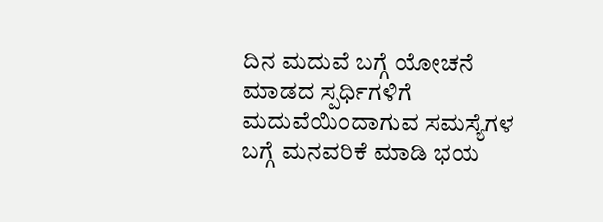ದಿನ ಮದುವೆ ಬಗ್ಗೆ ಯೋಚನೆ ಮಾಡದ ಸ್ಪರ್ಧಿಗಳಿಗೆ ಮದುವೆಯಿಂದಾಗುವ ಸಮಸ್ಯೆಗಳ ಬಗ್ಗೆ ಮನವರಿಕೆ ಮಾಡಿ ಭಯ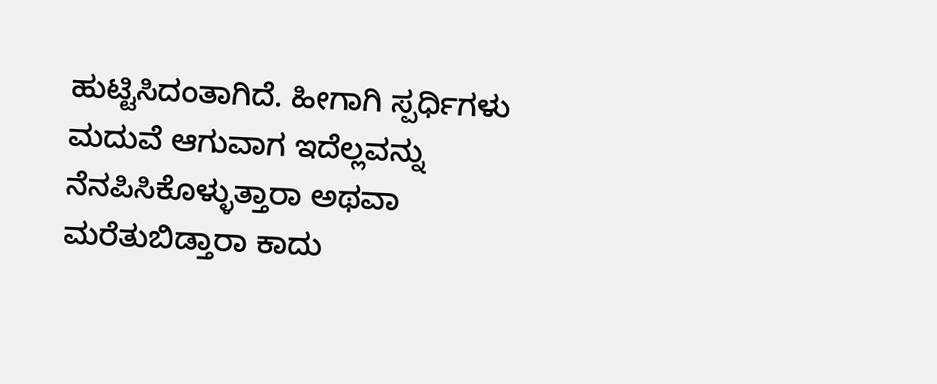ಹುಟ್ಟಿಸಿದಂತಾಗಿದೆ. ಹೀಗಾಗಿ ಸ್ಪರ್ಧಿಗಳು ಮದುವೆ ಆಗುವಾಗ ಇದೆಲ್ಲವನ್ನು ನೆನಪಿಸಿಕೊಳ್ಳುತ್ತಾರಾ ಅಥವಾ ಮರೆತುಬಿಡ್ತಾರಾ ಕಾದು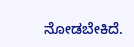ನೋಡಬೇಕಿದೆ.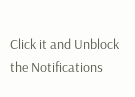Click it and Unblock the Notifications